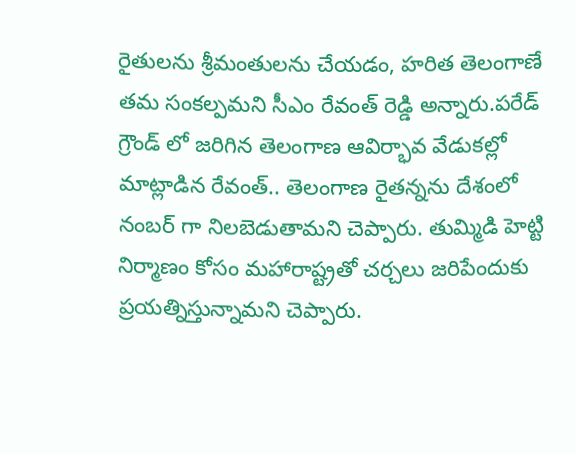రైతులను శ్రీమంతులను చేయడం, హరిత తెలంగాణే తమ సంకల్పమని సీఎం రేవంత్ రెడ్డి అన్నారు.పరేడ్ గ్రౌండ్ లో జరిగిన తెలంగాణ ఆవిర్భావ వేడుకల్లో మాట్లాడిన రేవంత్.. తెలంగాణ రైతన్నను దేశంలో నంబర్ గా నిలబెడుతామని చెప్పారు. తుమ్మిడి హెట్టి నిర్మాణం కోసం మహారాష్ట్రతో చర్చలు జరిపేందుకు ప్రయత్నిస్తున్నామని చెప్పారు.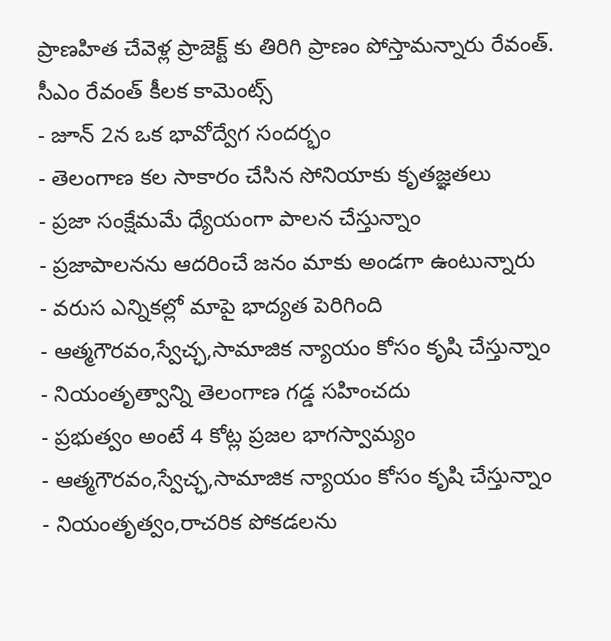ప్రాణహిత చేవెళ్ల ప్రాజెక్ట్ కు తిరిగి ప్రాణం పోస్తామన్నారు రేవంత్.
సీఎం రేవంత్ కీలక కామెంట్స్
- జూన్ 2న ఒక భావోద్వేగ సందర్భం
- తెలంగాణ కల సాకారం చేసిన సోనియాకు కృతజ్ఞతలు
- ప్రజా సంక్షేమమే ధ్యేయంగా పాలన చేస్తున్నాం
- ప్రజాపాలనను ఆదరించే జనం మాకు అండగా ఉంటున్నారు
- వరుస ఎన్నికల్లో మాపై భాద్యత పెరిగింది
- ఆత్మగౌరవం,స్వేచ్ఛ,సామాజిక న్యాయం కోసం కృషి చేస్తున్నాం
- నియంతృత్వాన్ని తెలంగాణ గడ్డ సహించదు
- ప్రభుత్వం అంటే 4 కోట్ల ప్రజల భాగస్వామ్యం
- ఆత్మగౌరవం,స్వేచ్ఛ,సామాజిక న్యాయం కోసం కృషి చేస్తున్నాం
- నియంతృత్వం,రాచరిక పోకడలను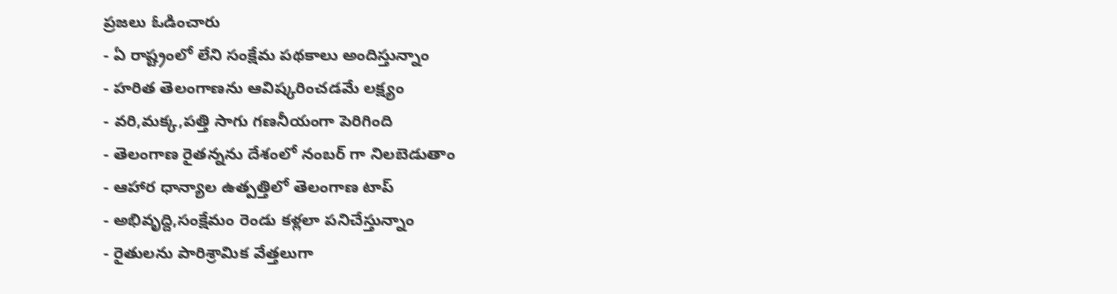ప్రజలు ఓడించారు
- ఏ రాష్ట్రంలో లేని సంక్షేమ పథకాలు అందిస్తున్నాం
- హరిత తెలంగాణను ఆవిష్కరించడమే లక్ష్యం
- వరి,మక్క,పత్తి సాగు గణనీయంగా పెరిగింది
- తెలంగాణ రైతన్నను దేశంలో నంబర్ గా నిలబెడుతాం
- ఆహార ధాన్యాల ఉత్పత్తిలో తెలంగాణ టాప్
- అభివృద్ది,సంక్షేమం రెండు కళ్లలా పనిచేస్తున్నాం
- రైతులను పారిశ్రామిక వేత్తలుగా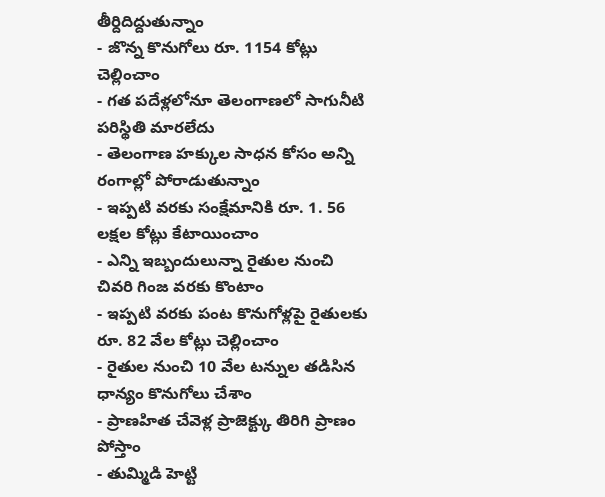తీర్దిదిద్దుతున్నాం
- జొన్న కొనుగోలు రూ. 1154 కోట్లు చెల్లించాం
- గత పదేళ్లలోనూ తెలంగాణలో సాగునీటి పరిస్థితి మారలేదు
- తెలంగాణ హక్కుల సాధన కోసం అన్ని రంగాల్లో పోరాడుతున్నాం
- ఇప్పటి వరకు సంక్షేమానికి రూ. 1. 56 లక్షల కోట్లు కేటాయించాం
- ఎన్ని ఇబ్బందులున్నా రైతుల నుంచి చివరి గింజ వరకు కొంటాం
- ఇప్పటి వరకు పంట కొనుగోళ్లపై రైతులకు రూ. 82 వేల కోట్లు చెల్లించాం
- రైతుల నుంచి 10 వేల టన్నుల తడిసిన ధాన్యం కొనుగోలు చేశాం
- ప్రాణహిత చేవెళ్ల ప్రాజెక్ట్కు తిరిగి ప్రాణం పోస్తాం
- తుమ్మిడి హెట్టి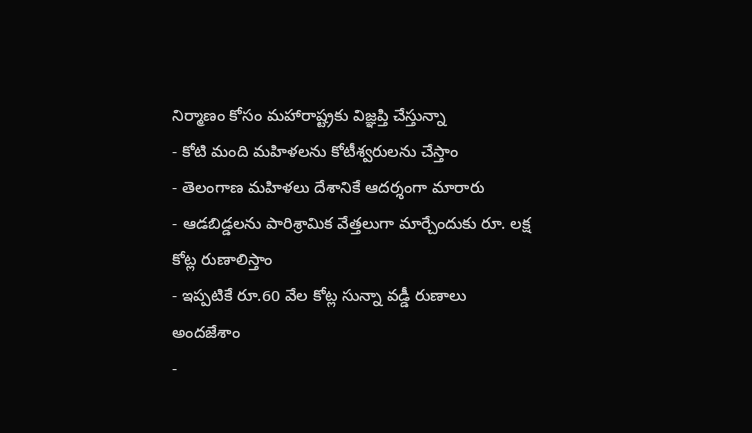నిర్మాణం కోసం మహారాష్ట్రకు విజ్ఞప్తి చేస్తున్నా
- కోటి మంది మహిళలను కోటీశ్వరులను చేస్తాం
- తెలంగాణ మహిళలు దేశానికే ఆదర్శంగా మారారు
- ఆడబిడ్డలను పారిశ్రామిక వేత్తలుగా మార్చేందుకు రూ. లక్ష కోట్ల రుణాలిస్తాం
- ఇప్పటికే రూ.60 వేల కోట్ల సున్నా వడ్డీ రుణాలు అందజేశాం
-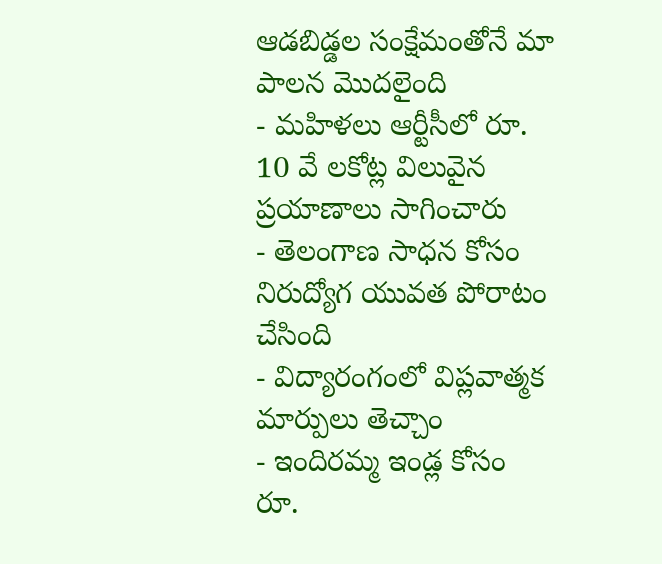ఆడబిడ్డల సంక్షేమంతోనే మా పాలన మొదలైంది
- మహిళలు ఆర్టీసీలో రూ. 10 వే లకోట్ల విలువైన ప్రయాణాలు సాగించారు
- తెలంగాణ సాధన కోసం నిరుద్యోగ యువత పోరాటం చేసింది
- విద్యారంగంలో విప్లవాత్మక మార్పులు తెచ్చాం
- ఇందిరమ్మ ఇండ్ల కోసం రూ.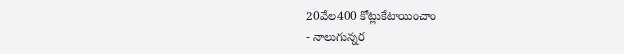20వేల400 కోట్లుకేటాయించాం
- నాలుగున్నర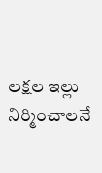లక్షల ఇల్లు నిర్మించాలనే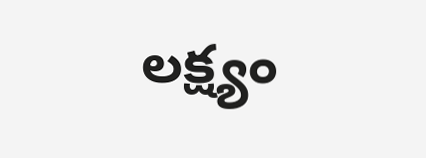లక్ష్యం